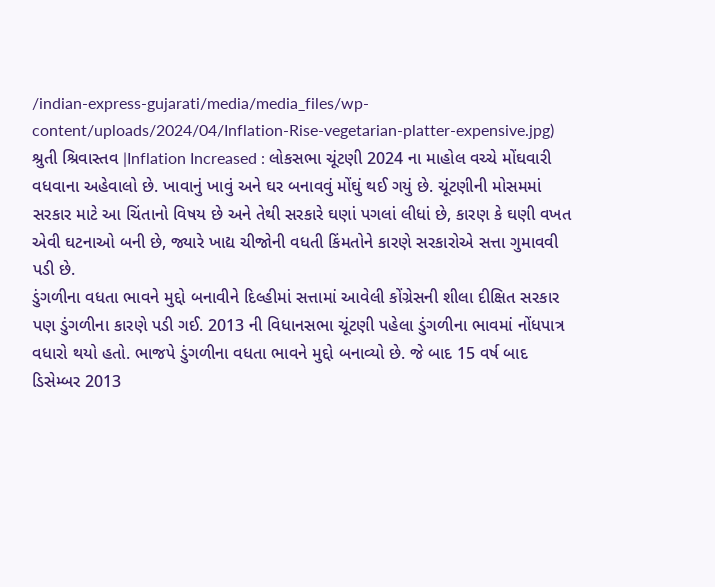/indian-express-gujarati/media/media_files/wp-content/uploads/2024/04/Inflation-Rise-vegetarian-platter-expensive.jpg)
શ્રુતી શ્રિવાસ્તવ |Inflation Increased : લોકસભા ચૂંટણી 2024 ના માહોલ વચ્ચે મોંઘવારી વધવાના અહેવાલો છે. ખાવાનું ખાવું અને ઘર બનાવવું મોંઘું થઈ ગયું છે. ચૂંટણીની મોસમમાં સરકાર માટે આ ચિંતાનો વિષય છે અને તેથી સરકારે ઘણાં પગલાં લીધાં છે, કારણ કે ઘણી વખત એવી ઘટનાઓ બની છે, જ્યારે ખાદ્ય ચીજોની વધતી કિંમતોને કારણે સરકારોએ સત્તા ગુમાવવી પડી છે.
ડુંગળીના વધતા ભાવને મુદ્દો બનાવીને દિલ્હીમાં સત્તામાં આવેલી કોંગ્રેસની શીલા દીક્ષિત સરકાર પણ ડુંગળીના કારણે પડી ગઈ. 2013 ની વિધાનસભા ચૂંટણી પહેલા ડુંગળીના ભાવમાં નોંધપાત્ર વધારો થયો હતો. ભાજપે ડુંગળીના વધતા ભાવને મુદ્દો બનાવ્યો છે. જે બાદ 15 વર્ષ બાદ ડિસેમ્બર 2013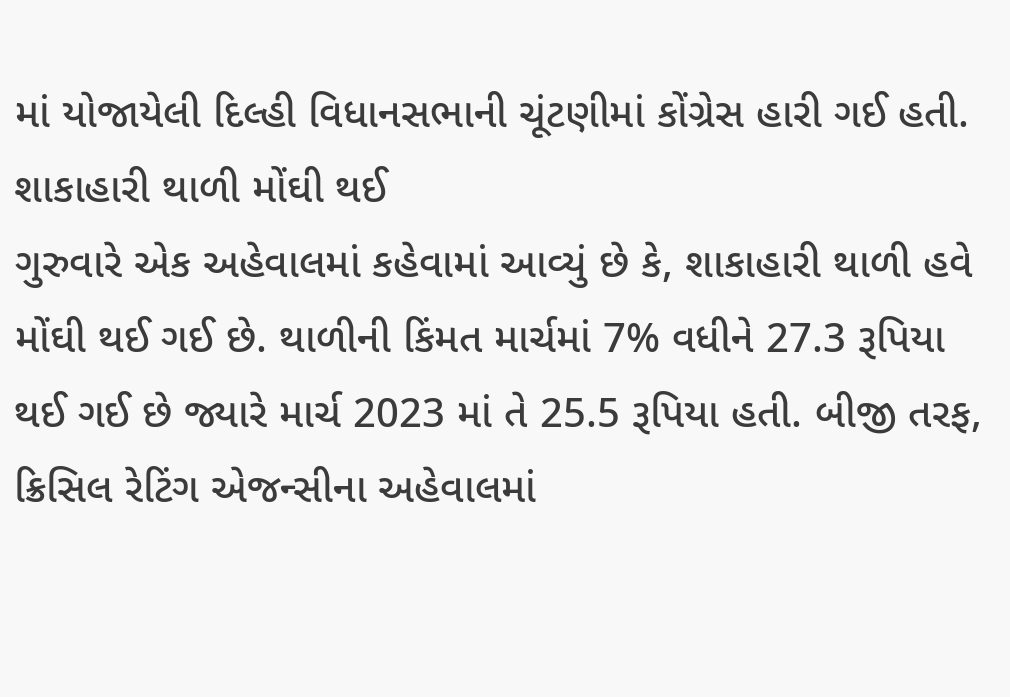માં યોજાયેલી દિલ્હી વિધાનસભાની ચૂંટણીમાં કોંગ્રેસ હારી ગઈ હતી.
શાકાહારી થાળી મોંઘી થઈ
ગુરુવારે એક અહેવાલમાં કહેવામાં આવ્યું છે કે, શાકાહારી થાળી હવે મોંઘી થઈ ગઈ છે. થાળીની કિંમત માર્ચમાં 7% વધીને 27.3 રૂપિયા થઈ ગઈ છે જ્યારે માર્ચ 2023 માં તે 25.5 રૂપિયા હતી. બીજી તરફ, ક્રિસિલ રેટિંગ એજન્સીના અહેવાલમાં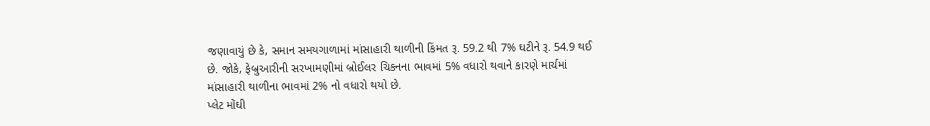જણાવાયું છે કે, સમાન સમયગાળામાં માંસાહારી થાળીની કિંમત રૂ. 59.2 થી 7% ઘટીને રૂ. 54.9 થઈ છે. જોકે, ફેબ્રુઆરીની સરખામણીમાં બ્રોઈલર ચિકનના ભાવમાં 5% વધારો થવાને કારણે માર્ચમાં માંસાહારી થાળીના ભાવમાં 2% નો વધારો થયો છે.
પ્લેટ મોંઘી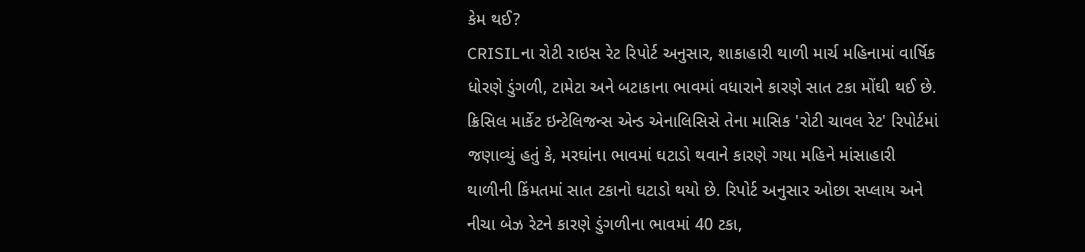કેમ થઈ?
CRISILના રોટી રાઇસ રેટ રિપોર્ટ અનુસાર, શાકાહારી થાળી માર્ચ મહિનામાં વાર્ષિક ધોરણે ડુંગળી, ટામેટા અને બટાકાના ભાવમાં વધારાને કારણે સાત ટકા મોંઘી થઈ છે. ક્રિસિલ માર્કેટ ઇન્ટેલિજન્સ એન્ડ એનાલિસિસે તેના માસિક 'રોટી ચાવલ રેટ' રિપોર્ટમાં જણાવ્યું હતું કે, મરઘાંના ભાવમાં ઘટાડો થવાને કારણે ગયા મહિને માંસાહારી થાળીની કિંમતમાં સાત ટકાનો ઘટાડો થયો છે. રિપોર્ટ અનુસાર ઓછા સપ્લાય અને નીચા બેઝ રેટને કારણે ડુંગળીના ભાવમાં 40 ટકા,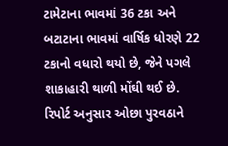ટામેટાના ભાવમાં 36 ટકા અને બટાટાના ભાવમાં વાર્ષિક ધોરણે 22 ટકાનો વધારો થયો છે, જેને પગલે શાકાહારી થાળી મોંઘી થઈ છે.
રિપોર્ટ અનુસાર ઓછા પુરવઠાને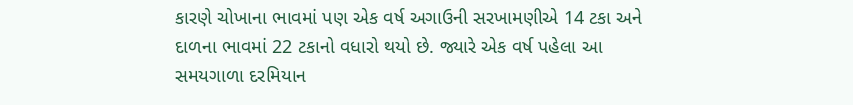કારણે ચોખાના ભાવમાં પણ એક વર્ષ અગાઉની સરખામણીએ 14 ટકા અને દાળના ભાવમાં 22 ટકાનો વધારો થયો છે. જ્યારે એક વર્ષ પહેલા આ સમયગાળા દરમિયાન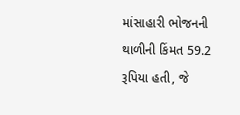માંસાહારી ભોજનની થાળીની કિંમત 59.2 રૂપિયા હતી, જે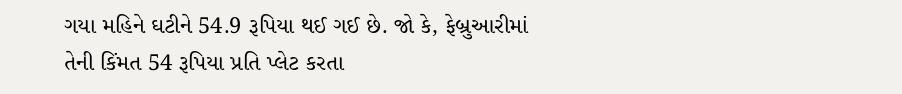ગયા મહિને ઘટીને 54.9 રૂપિયા થઈ ગઈ છે. જો કે, ફેબ્રુઆરીમાં તેની કિંમત 54 રૂપિયા પ્રતિ પ્લેટ કરતા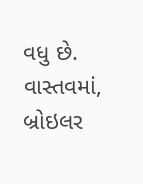વધુ છે. વાસ્તવમાં, બ્રોઇલર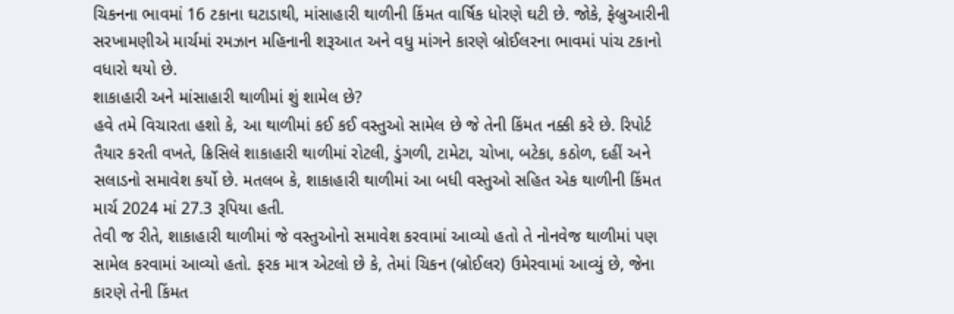ચિકનના ભાવમાં 16 ટકાના ઘટાડાથી, માંસાહારી થાળીની કિંમત વાર્ષિક ધોરણે ઘટી છે. જોકે, ફેબ્રુઆરીની સરખામણીએ માર્ચમાં રમઝાન મહિનાની શરૂઆત અને વધુ માંગને કારણે બ્રોઈલરના ભાવમાં પાંચ ટકાનો વધારો થયો છે.
શાકાહારી અને માંસાહારી થાળીમાં શું શામેલ છે?
હવે તમે વિચારતા હશો કે, આ થાળીમાં કઈ કઈ વસ્તુઓ સામેલ છે જે તેની કિંમત નક્કી કરે છે. રિપોર્ટ તૈયાર કરતી વખતે, ક્રિસિલે શાકાહારી થાળીમાં રોટલી, ડુંગળી, ટામેટા, ચોખા, બટેકા, કઠોળ, દહીં અને સલાડનો સમાવેશ કર્યો છે. મતલબ કે, શાકાહારી થાળીમાં આ બધી વસ્તુઓ સહિત એક થાળીની કિંમત માર્ચ 2024 માં 27.3 રૂપિયા હતી.
તેવી જ રીતે, શાકાહારી થાળીમાં જે વસ્તુઓનો સમાવેશ કરવામાં આવ્યો હતો તે નોનવેજ થાળીમાં પણ સામેલ કરવામાં આવ્યો હતો. ફરક માત્ર એટલો છે કે, તેમાં ચિકન (બ્રોઈલર) ઉમેરવામાં આવ્યું છે, જેના કારણે તેની કિંમત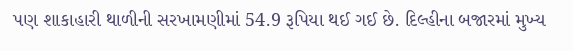પણ શાકાહારી થાળીની સરખામણીમાં 54.9 રૂપિયા થઈ ગઈ છે. દિલ્હીના બજારમાં મુખ્ય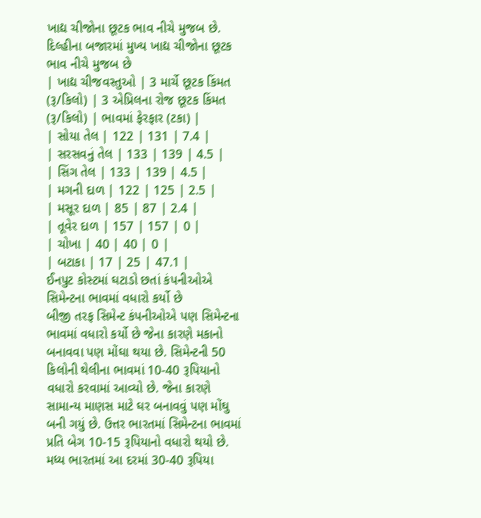ખાદ્ય ચીજોના છૂટક ભાવ નીચે મુજબ છે.
દિલ્હીના બજારમાં મુખ્ય ખાદ્ય ચીજોના છૂટક ભાવ નીચે મુજબ છે
| ખાદ્ય ચીજવસ્તુઓ | 3 માર્ચે છૂટક કિંમત (રૂ/કિલો) | 3 એપ્રિલના રોજ છૂટક કિંમત (રૂ/કિલો) | ભાવમાં ફેરફાર (ટકા) |
| સોયા તેલ | 122 | 131 | 7.4 |
| સરસવનું તેલ | 133 | 139 | 4.5 |
| સિંગ તેલ | 133 | 139 | 4.5 |
| મગની દાળ | 122 | 125 | 2.5 |
| મસૂર દાળ | 85 | 87 | 2.4 |
| તૂવેર દાળ | 157 | 157 | 0 |
| ચોખા | 40 | 40 | 0 |
| બટાકા | 17 | 25 | 47.1 |
ઈનપુટ કોસ્ટમાં ઘટાડો છતાં કંપનીઓએ સિમેન્ટના ભાવમાં વધારો કર્યો છે
બીજી તરફ સિમેન્ટ કંપનીઓએ પણ સિમેન્ટના ભાવમાં વધારો કર્યો છે જેના કારણે મકાનો બનાવવા પણ મોંઘા થયા છે. સિમેન્ટની 50 કિલોની થેલીના ભાવમાં 10-40 રૂપિયાનો વધારો કરવામાં આવ્યો છે. જેના કારણે સામાન્ય માણસ માટે ઘર બનાવવું પણ મોંઘુ બની ગયું છે. ઉત્તર ભારતમાં સિમેન્ટના ભાવમાં પ્રતિ બેગ 10-15 રૂપિયાનો વધારો થયો છે. મધ્ય ભારતમાં આ દરમાં 30-40 રૂપિયા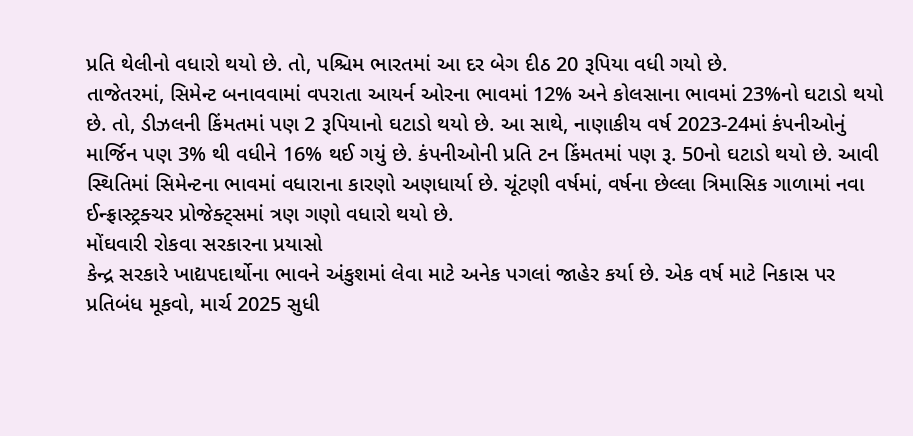પ્રતિ થેલીનો વધારો થયો છે. તો, પશ્ચિમ ભારતમાં આ દર બેગ દીઠ 20 રૂપિયા વધી ગયો છે.
તાજેતરમાં, સિમેન્ટ બનાવવામાં વપરાતા આયર્ન ઓરના ભાવમાં 12% અને કોલસાના ભાવમાં 23%નો ઘટાડો થયો છે. તો, ડીઝલની કિંમતમાં પણ 2 રૂપિયાનો ઘટાડો થયો છે. આ સાથે, નાણાકીય વર્ષ 2023-24માં કંપનીઓનું માર્જિન પણ 3% થી વધીને 16% થઈ ગયું છે. કંપનીઓની પ્રતિ ટન કિંમતમાં પણ રૂ. 50નો ઘટાડો થયો છે. આવી સ્થિતિમાં સિમેન્ટના ભાવમાં વધારાના કારણો અણધાર્યા છે. ચૂંટણી વર્ષમાં, વર્ષના છેલ્લા ત્રિમાસિક ગાળામાં નવા ઈન્ફ્રાસ્ટ્રક્ચર પ્રોજેક્ટ્સમાં ત્રણ ગણો વધારો થયો છે.
મોંઘવારી રોકવા સરકારના પ્રયાસો
કેન્દ્ર સરકારે ખાદ્યપદાર્થોના ભાવને અંકુશમાં લેવા માટે અનેક પગલાં જાહેર કર્યા છે. એક વર્ષ માટે નિકાસ પર પ્રતિબંધ મૂકવો, માર્ચ 2025 સુધી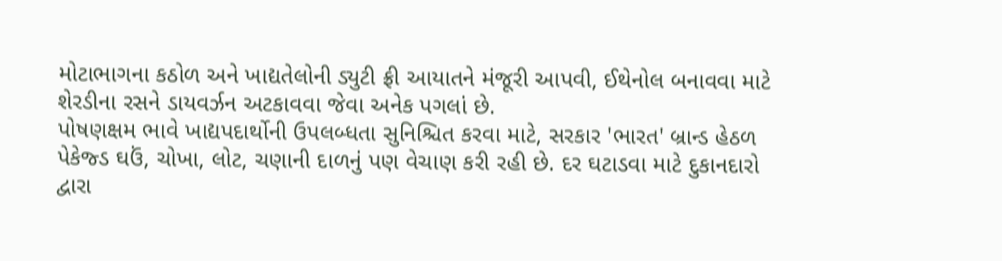મોટાભાગના કઠોળ અને ખાદ્યતેલોની ડ્યુટી ફ્રી આયાતને મંજૂરી આપવી, ઈથેનોલ બનાવવા માટે શેરડીના રસને ડાયવર્ઝન અટકાવવા જેવા અનેક પગલાં છે.
પોષણક્ષમ ભાવે ખાદ્યપદાર્થોની ઉપલબ્ધતા સુનિશ્ચિત કરવા માટે, સરકાર 'ભારત' બ્રાન્ડ હેઠળ પેકેજ્ડ ઘઉં, ચોખા, લોટ, ચણાની દાળનું પણ વેચાણ કરી રહી છે. દર ઘટાડવા માટે દુકાનદારો દ્વારા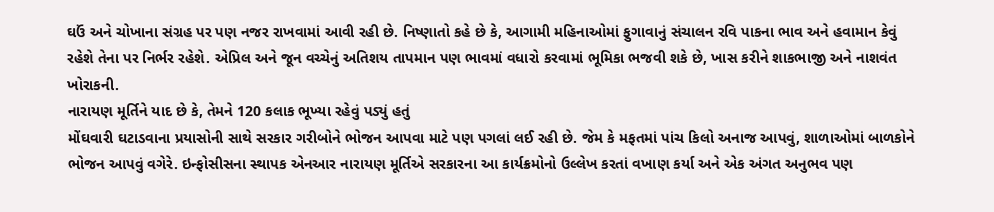ઘઉં અને ચોખાના સંગ્રહ પર પણ નજર રાખવામાં આવી રહી છે. નિષ્ણાતો કહે છે કે, આગામી મહિનાઓમાં ફુગાવાનું સંચાલન રવિ પાકના ભાવ અને હવામાન કેવું રહેશે તેના પર નિર્ભર રહેશે. એપ્રિલ અને જૂન વચ્ચેનું અતિશય તાપમાન પણ ભાવમાં વધારો કરવામાં ભૂમિકા ભજવી શકે છે, ખાસ કરીને શાકભાજી અને નાશવંત ખોરાકની.
નારાયણ મૂર્તિને યાદ છે કે, તેમને 120 કલાક ભૂખ્યા રહેવું પડ્યું હતું
મોંઘવારી ઘટાડવાના પ્રયાસોની સાથે સરકાર ગરીબોને ભોજન આપવા માટે પણ પગલાં લઈ રહી છે. જેમ કે મફતમાં પાંચ કિલો અનાજ આપવું, શાળાઓમાં બાળકોને ભોજન આપવું વગેરે. ઇન્ફોસીસના સ્થાપક એનઆર નારાયણ મૂર્તિએ સરકારના આ કાર્યક્રમોનો ઉલ્લેખ કરતાં વખાણ કર્યા અને એક અંગત અનુભવ પણ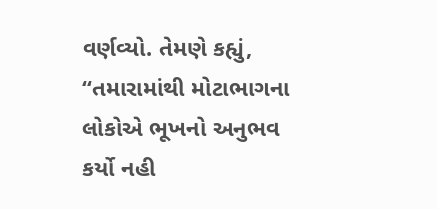વર્ણવ્યો. તેમણે કહ્યું, “તમારામાંથી મોટાભાગના લોકોએ ભૂખનો અનુભવ કર્યો નહી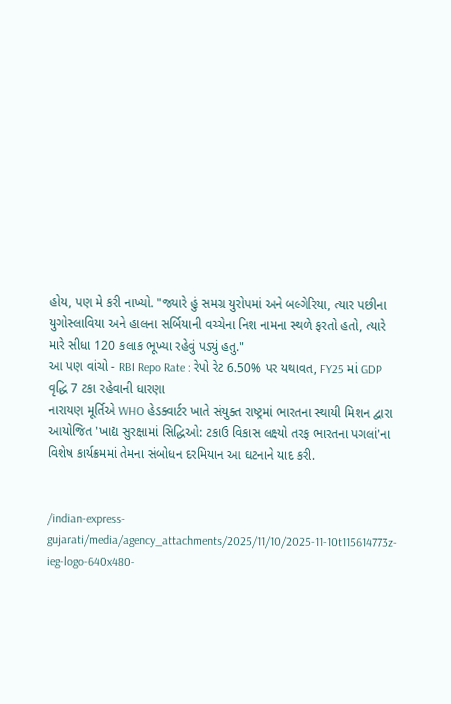હોય, પણ મે કરી નાખ્યો. "જ્યારે હું સમગ્ર યુરોપમાં અને બલ્ગેરિયા, ત્યાર પછીના યુગોસ્લાવિયા અને હાલના સર્બિયાની વચ્ચેના નિશ નામના સ્થળે ફરતો હતો, ત્યારે મારે સીધા 120 કલાક ભૂખ્યા રહેવું પડ્યું હતુ."
આ પણ વાંચો - RBI Repo Rate : રેપો રેટ 6.50% પર યથાવત, FY25 માં GDP વૃદ્ધિ 7 ટકા રહેવાની ધારણા
નારાયણ મૂર્તિએ WHO હેડક્વાર્ટર ખાતે સંયુક્ત રાષ્ટ્રમાં ભારતના સ્થાયી મિશન દ્વારા આયોજિત 'ખાદ્ય સુરક્ષામાં સિદ્ધિઓ: ટકાઉ વિકાસ લક્ષ્યો તરફ ભારતના પગલાં'ના વિશેષ કાર્યક્રમમાં તેમના સંબોધન દરમિયાન આ ઘટનાને યાદ કરી.


/indian-express-gujarati/media/agency_attachments/2025/11/10/2025-11-10t115614773z-ieg-logo-640x480-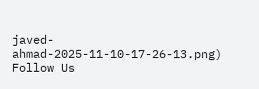javed-ahmad-2025-11-10-17-26-13.png)
Follow Us